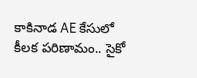కాకినాడ AE కేసులో కీలక పరిణామం.. సైకో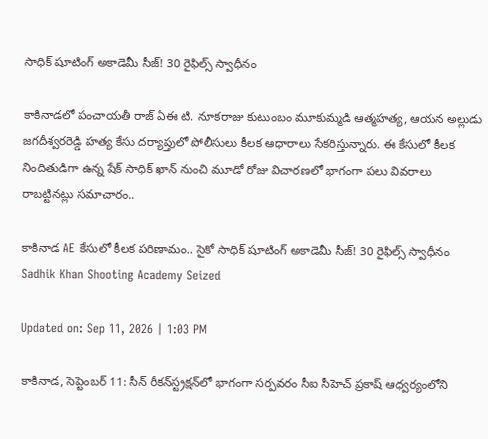సాధిక్‌ షూటింగ్‌ అకాడెమీ సీజ్‌! 30 రైఫిల్స్‌ స్వాధీనం

కాకినాడలో పంచాయతీ రాజ్‌ ఏఈ టి. నూకరాజు కుటుంబం మూకుమ్మడి ఆత్మహత్య, ఆయన అల్లుడు జగదీశ్వరరెడ్డి హత్య కేసు దర్యాప్తులో పోలీసులు కీలక ఆధారాలు సేకరిస్తున్నారు. ఈ కేసులో కీలక నిందితుడిగా ఉన్న షేక్‌ సాధిక్‌ ఖాన్‌ నుంచి మూడో రోజు విచారణలో భాగంగా పలు వివరాలు రాబట్టినట్లు సమాచారం..

కాకినాడ AE కేసులో కీలక పరిణామం.. సైకో సాధిక్‌ షూటింగ్‌ అకాడెమీ సీజ్‌! 30 రైఫిల్స్‌ స్వాధీనం
Sadhik Khan Shooting Academy Seized

Updated on: Sep 11, 2026 | 1:03 PM

కాకినాడ, సెప్టెంబర్ 11: సీన్‌ రీకన్‌స్ట్రక్షన్‌లో భాగంగా సర్పవరం సీఐ సీహెచ్‌ ప్రకాష్‌ ఆధ్వర్యంలోని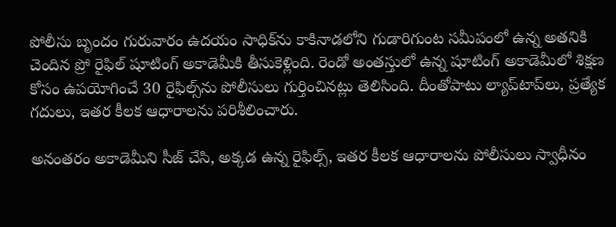పోలీసు బృందం గురువారం ఉదయం సాధిక్‌ను కాకినాడలోని గుడారిగుంట సమీపంలో ఉన్న అతనికి చెందిన ప్రో రైఫిల్‌ షూటింగ్‌ అకాడెమీకి తీసుకెళ్లింది. రెండో అంతస్తులో ఉన్న షూటింగ్‌ అకాడెమీలో శిక్షణ కోసం ఉపయోగించే 30 రైఫిల్స్‌ను పోలీసులు గుర్తించినట్లు తెలిసింది. దీంతోపాటు ల్యాప్‌టాప్‌లు, ప్రత్యేక గదులు, ఇతర కీలక ఆధారాలను పరిశీలించారు.

అనంతరం అకాడెమీని సీజ్‌ చేసి, అక్కడ ఉన్న రైఫిల్స్‌, ఇతర కీలక ఆధారాలను పోలీసులు స్వాధీనం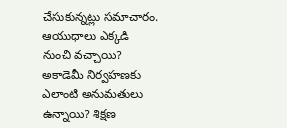చేసుకున్నట్లు సమాచారం. ఆయుధాలు ఎక్కడి నుంచి వచ్చాయి? అకాడెమీ నిర్వహణకు ఎలాంటి అనుమతులు ఉన్నాయి? శిక్షణ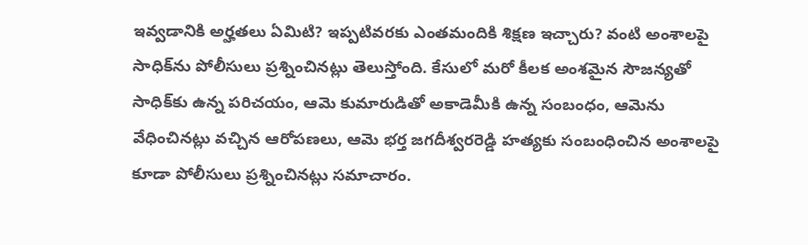ఇవ్వడానికి అర్హతలు ఏమిటి? ఇప్పటివరకు ఎంతమందికి శిక్షణ ఇచ్చారు? వంటి అంశాలపై సాధిక్‌ను పోలీసులు ప్రశ్నించినట్లు తెలుస్తోంది. కేసులో మరో కీలక అంశమైన సౌజన్యతో సాధిక్‌కు ఉన్న పరిచయం, ఆమె కుమారుడితో అకాడెమీకి ఉన్న సంబంధం, ఆమెను వేధించినట్లు వచ్చిన ఆరోపణలు, ఆమె భర్త జగదీశ్వరరెడ్డి హత్యకు సంబంధించిన అంశాలపై కూడా పోలీసులు ప్రశ్నించినట్లు సమాచారం.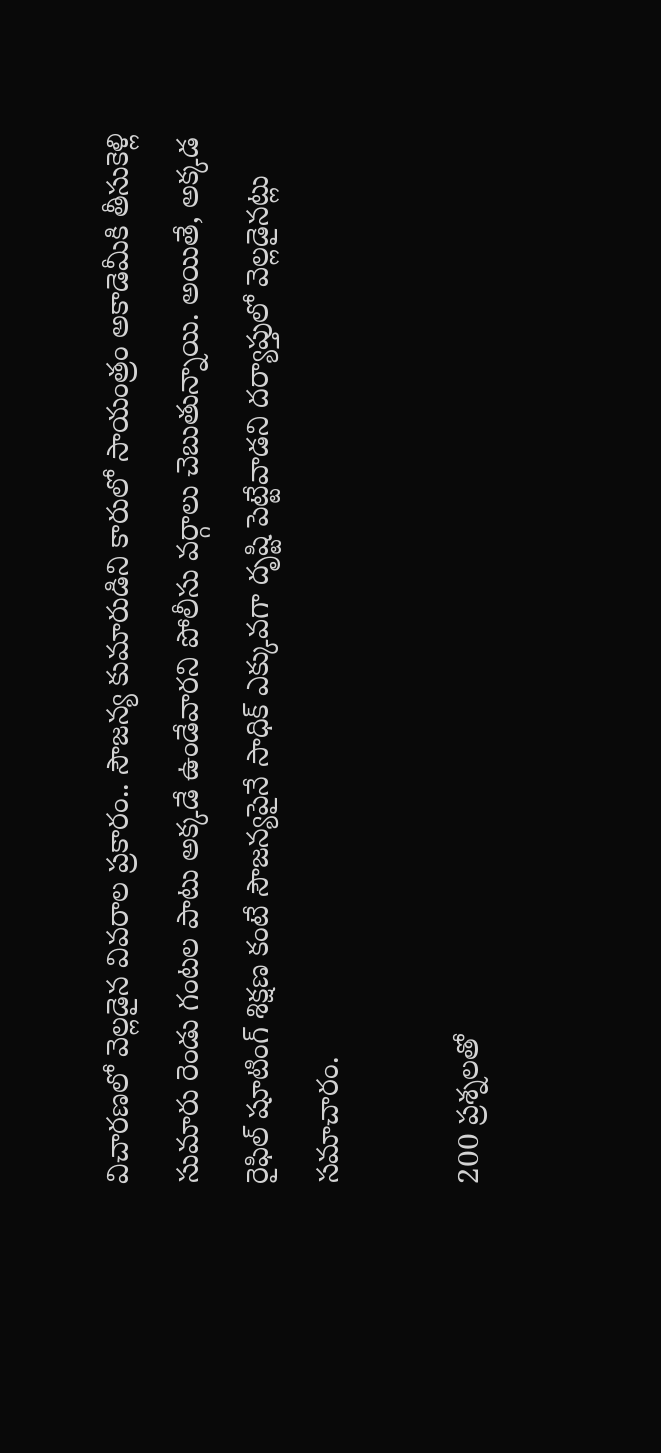విచారణలో వెల్లడైన వివరాల ప్రకారం.. సౌజన్య కుమారుడిని కారులో సాయంత్రం అకాడెమీకి తీసుకెళ్లి సుమారు రెండు గంటల పాటు అక్కడే ఉండేవారని పోలీసు వర్గాలు చెబుతున్నాయి. అయితే, అక్కడ రైఫిల్‌ షూటింగ్‌ శిక్షణ కంటే సౌజన్యపైనే సాధిక్‌ ఎక్కువగా దృష్టి పెట్టేవాడని దర్యాప్తులో వెల్లడైనట్లు సమాచారం.

200 ప్రశ్నలతో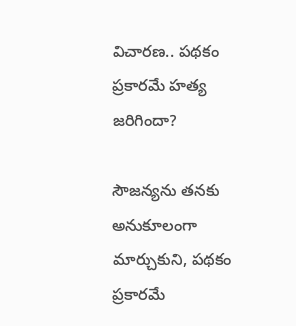విచారణ.. పథకం ప్రకారమే హత్య జరిగిందా?

సౌజన్యను తనకు అనుకూలంగా మార్చుకుని, పథకం ప్రకారమే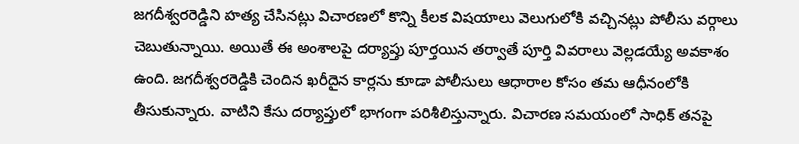జగదీశ్వరరెడ్డిని హత్య చేసినట్లు విచారణలో కొన్ని కీలక విషయాలు వెలుగులోకి వచ్చినట్లు పోలీసు వర్గాలు చెబుతున్నాయి. అయితే ఈ అంశాలపై దర్యాప్తు పూర్తయిన తర్వాతే పూర్తి వివరాలు వెల్లడయ్యే అవకాశం ఉంది. జగదీశ్వరరెడ్డికి చెందిన ఖరీదైన కార్లను కూడా పోలీసులు ఆధారాల కోసం తమ ఆధీనంలోకి తీసుకున్నారు. వాటిని కేసు దర్యాప్తులో భాగంగా పరిశీలిస్తున్నారు. విచారణ సమయంలో సాధిక్‌ తనపై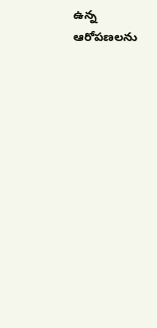ఉన్న ఆరోపణలను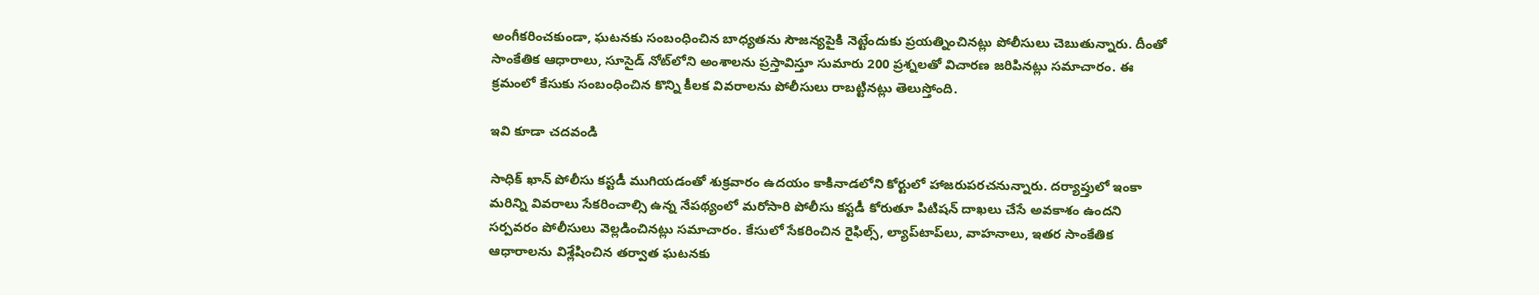అంగీకరించకుండా, ఘటనకు సంబంధించిన బాధ్యతను సౌజన్యపైకి నెట్టేందుకు ప్రయత్నించినట్లు పోలీసులు చెబుతున్నారు. దీంతో సాంకేతిక ఆధారాలు, సూసైడ్‌ నోట్‌లోని అంశాలను ప్రస్తావిస్తూ సుమారు 200 ప్రశ్నలతో విచారణ జరిపినట్లు సమాచారం. ఈ క్రమంలో కేసుకు సంబంధించిన కొన్ని కీలక వివరాలను పోలీసులు రాబట్టినట్లు తెలుస్తోంది.

ఇవి కూడా చదవండి

సాధిక్‌ ఖాన్‌ పోలీసు కస్టడీ ముగియడంతో శుక్రవారం ఉదయం కాకినాడలోని కోర్టులో హాజరుపరచనున్నారు. దర్యాప్తులో ఇంకా మరిన్ని వివరాలు సేకరించాల్సి ఉన్న నేపథ్యంలో మరోసారి పోలీసు కస్టడీ కోరుతూ పిటిషన్‌ దాఖలు చేసే అవకాశం ఉందని సర్పవరం పోలీసులు వెల్లడించినట్లు సమాచారం. కేసులో సేకరించిన రైఫిల్స్‌, ల్యాప్‌టాప్‌లు, వాహనాలు, ఇతర సాంకేతిక ఆధారాలను విశ్లేషించిన తర్వాత ఘటనకు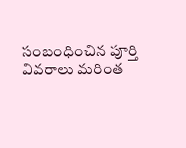సంబంధించిన పూర్తి వివరాలు మరింత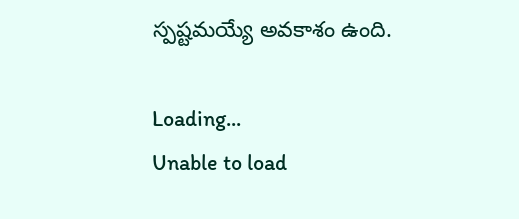స్పష్టమయ్యే అవకాశం ఉంది.

Loading...
Unable to load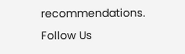recommendations.
Follow Us